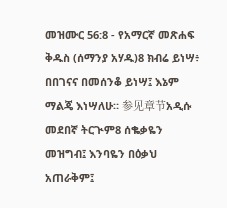መዝሙር 56:8 - የአማርኛ መጽሐፍ ቅዱስ (ሰማንያ አሃዱ)8 ክብሬ ይነሣ፥ በበገናና በመሰንቆ ይነሣ፤ እኔም ማልጄ እነሣለሁ። 参见章节አዲሱ መደበኛ ትርጒም8 ሰቈቃዬን መዝግብ፤ እንባዬን በዕቃህ አጠራቅም፤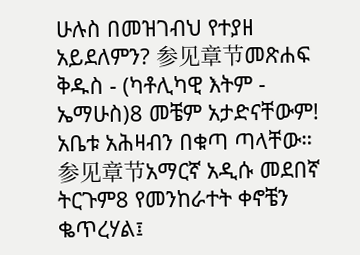ሁሉስ በመዝገብህ የተያዘ አይደለምን? 参见章节መጽሐፍ ቅዱስ - (ካቶሊካዊ እትም - ኤማሁስ)8 መቼም አታድናቸውም! አቤቱ አሕዛብን በቁጣ ጣላቸው። 参见章节አማርኛ አዲሱ መደበኛ ትርጉም8 የመንከራተት ቀኖቼን ቈጥረሃል፤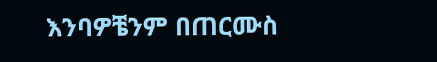እንባዎቼንም በጠርሙስ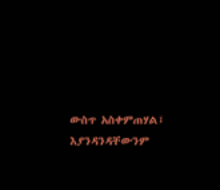ውስጥ አስቀምጠሃል፤ እያንዳንዳቸውንም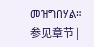መዝግበሃል። 参见章节 |